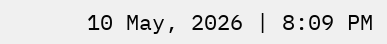10 May, 2026 | 8:09 PM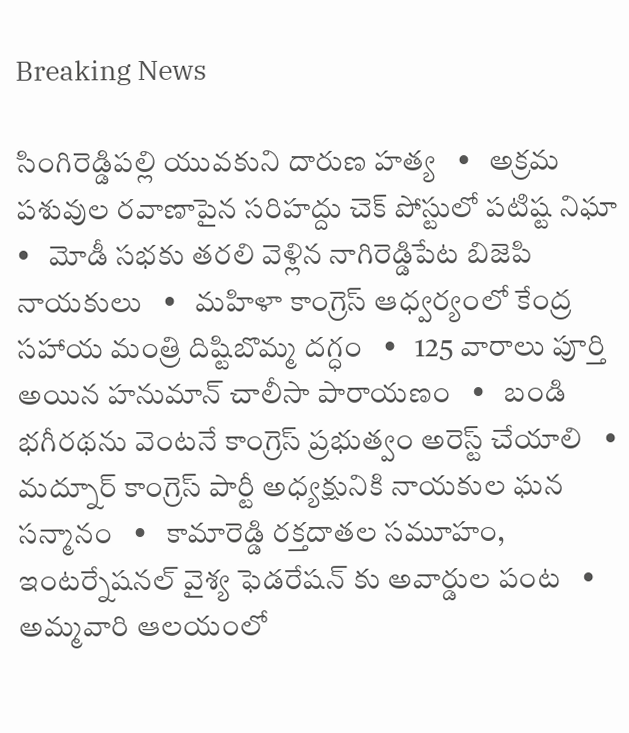Breaking News

సింగిరెడ్డిపల్లి యువకుని దారుణ హత్య   •   అక్రమ పశువుల రవాణాపైన సరిహద్దు చెక్ పోస్టులో పటిష్ట నిఘా   •   మోడీ సభకు తరలి వెళ్లిన నాగిరెడ్డిపేట బిజెపి నాయకులు   •   మహిళా కాంగ్రెస్ ఆధ్వర్యంలో కేంద్ర సహాయ మంత్రి దిష్టిబొమ్మ దగ్ధం   •   125 వారాలు పూర్తి అయిన హనుమాన్ చాలీసా పారాయణం   •   బండి భగీరథను వెంటనే కాంగ్రెస్ ప్రభుత్వం అరెస్ట్ చేయాలి   •   మద్నూర్ కాంగ్రెస్ పార్టీ అధ్యక్షునికి నాయకుల ఘన సన్మానం   •   కామారెడ్డి రక్తదాతల సమూహం, ఇంటర్నేషనల్ వైశ్య ఫెడరేషన్ కు అవార్డుల పంట   •   అమ్మవారి ఆలయంలో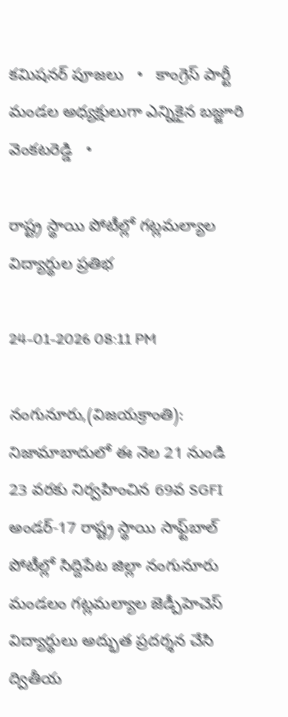కమిషనర్ పూజలు   •   కాంగ్రెస్ పార్టీ మండల అధ్యక్షులుగా ఎన్నికైన బజ్జూరి వెంకటరెడ్డి   •

రాష్ట్ర స్థాయి పోటీల్లో గట్లమల్యాల విద్యార్థుల ప్రతిభ

24-01-2026 08:11 PM

నంగునూరు,(విజయక్రాంతి): నిజామాబాదులో ఈ నెల 21 నుండి 23 వరకు నిర్వహించిన 69వ SGFI అండర్-17 రాష్ట్ర స్థాయి సాఫ్ట్‌బాల్ పోటీల్లో సిద్దిపేట జిల్లా నంగునూరు మండలం గట్లమల్యాల జెడ్పీహెచెస్ విద్యార్థులు అద్భుత ప్రదర్శన చేసి ద్వితీయ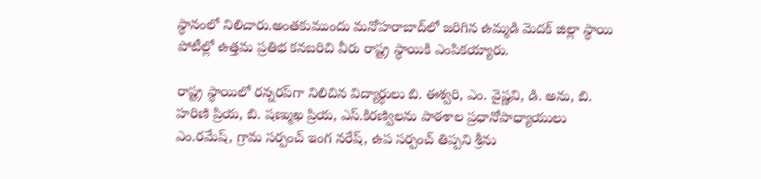స్థానంలో నిలిచారు.అంతకుముందు మనోహరాబాద్‌లో జరిగిన ఉమ్మడి మెదక్ జిల్లా స్థాయి పోటీల్లో ఉత్తమ ప్రతిభ కనబరిచి వీరు రాష్ట్ర స్థాయికి ఎంపికయ్యారు.

రాష్ట్ర స్థాయిలో రన్నరప్‌గా నిలిచిన విద్యార్థులు బి. ఈశ్వరి, ఎం. వైష్ణవి, డి. అను, బి. హరిణి ప్రియ, బి. షణ్ముఖ ప్రియ, ఎస్.కిరణ్విలను పాఠశాల ప్రధానోపాధ్యాయులు ఎం.రమేష్, గ్రామ సర్పంచ్ ఇంగ నరేష్, ఉప సర్పంచ్ తిప్పని శ్రీను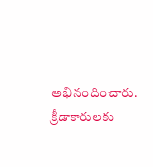అభినందించారు. క్రీడాకారులకు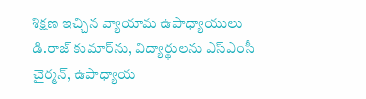శిక్షణ ఇచ్చిన వ్యాయామ ఉపాధ్యాయులు డి.రాజ్ కుమార్‌ను, విద్యార్థులను ఎస్ఎంసీ చైర్మన్, ఉపాధ్యాయ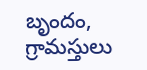బృందం, గ్రామస్తులు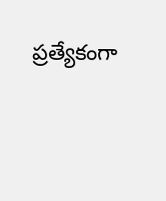ప్రత్యేకంగా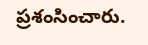ప్రశంసించారు.